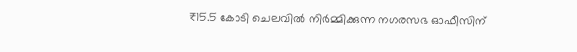₹15.5 കോടി ചെലവിൽ നിർമ്മിക്കുന്ന നഗരസഭ ഓഫീസിന്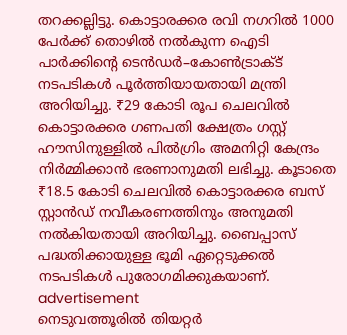തറക്കല്ലിട്ടു. കൊട്ടാരക്കര രവി നഗറിൽ 1000 പേർക്ക് തൊഴിൽ നൽകുന്ന ഐടി പാർക്കിൻ്റെ ടെൻഡർ–കോൺട്രാക്ട് നടപടികൾ പൂർത്തിയായതായി മന്ത്രി അറിയിച്ചു. ₹29 കോടി രൂപ ചെലവിൽ കൊട്ടാരക്കര ഗണപതി ക്ഷേത്രം ഗസ്റ്റ് ഹൗസിനുള്ളിൽ പിൽഗ്രിം അമനിറ്റി കേന്ദ്രം നിർമ്മിക്കാൻ ഭരണാനുമതി ലഭിച്ചു. കൂടാതെ ₹18.5 കോടി ചെലവിൽ കൊട്ടാരക്കര ബസ് സ്റ്റാൻഡ് നവീകരണത്തിനും അനുമതി നൽകിയതായി അറിയിച്ചു. ബൈപ്പാസ് പദ്ധതിക്കായുള്ള ഭൂമി ഏറ്റെടുക്കൽ നടപടികൾ പുരോഗമിക്കുകയാണ്.
advertisement
നെടുവത്തൂരിൽ തിയറ്റർ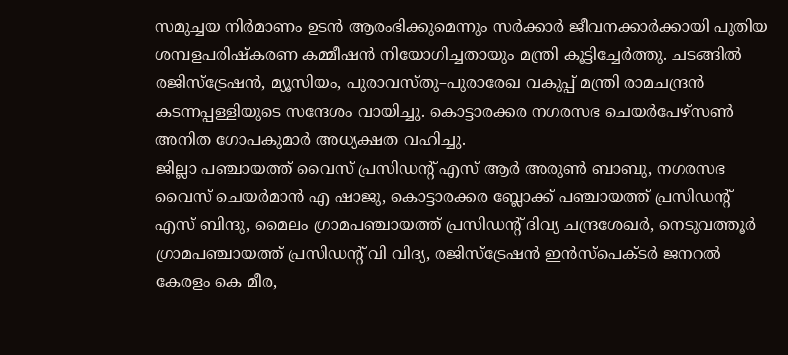സമുച്ചയ നിർമാണം ഉടൻ ആരംഭിക്കുമെന്നും സർക്കാർ ജീവനക്കാർക്കായി പുതിയ ശമ്പളപരിഷ്കരണ കമ്മീഷൻ നിയോഗിച്ചതായും മന്ത്രി കൂട്ടിച്ചേർത്തു. ചടങ്ങിൽ രജിസ്ട്രേഷൻ, മ്യൂസിയം, പുരാവസ്തു–പുരാരേഖ വകുപ്പ് മന്ത്രി രാമചന്ദ്രൻ കടന്നപ്പള്ളിയുടെ സന്ദേശം വായിച്ചു. കൊട്ടാരക്കര നഗരസഭ ചെയർപേഴ്സൺ അനിത ഗോപകുമാർ അധ്യക്ഷത വഹിച്ചു.
ജില്ലാ പഞ്ചായത്ത് വൈസ് പ്രസിഡൻ്റ് എസ് ആർ അരുൺ ബാബു, നഗരസഭ വൈസ് ചെയർമാൻ എ ഷാജു, കൊട്ടാരക്കര ബ്ലോക്ക് പഞ്ചായത്ത് പ്രസിഡൻ്റ് എസ് ബിന്ദു, മൈലം ഗ്രാമപഞ്ചായത്ത് പ്രസിഡൻ്റ് ദിവ്യ ചന്ദ്രശേഖർ, നെടുവത്തൂർ ഗ്രാമപഞ്ചായത്ത് പ്രസിഡൻ്റ് വി വിദ്യ, രജിസ്ട്രേഷൻ ഇൻസ്പെക്ടർ ജനറൽ കേരളം കെ മീര,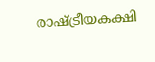രാഷ്ട്രീയകക്ഷി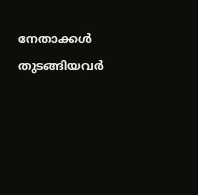നേതാക്കൾ തുടങ്ങിയവർ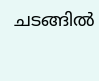ചടങ്ങിൽ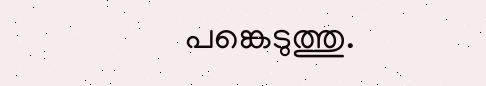പങ്കെടുത്തു.